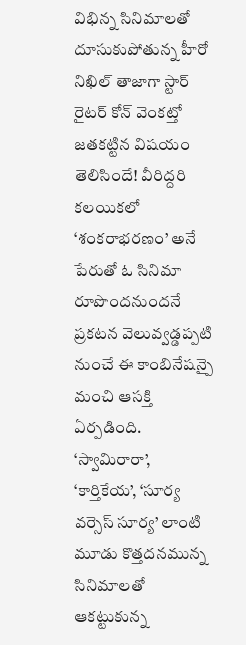విభిన్న సినిమాలతో దూసుకుపోతున్న హీరో నిఖిల్ తాజాగా స్టార్ రైటర్ కోన్ వెంకట్తో జతకట్టిన విషయం తెలిసిందే! వీరిద్దరి కలయికలో ‘శంకరాభరణం’ అనే పేరుతో ఓ సినిమా రూపొందనుందనే ప్రకటన వెలువ్వడ్డప్పటి నుంచే ఈ కాంబినేషన్పై మంచి ఆసక్తి ఏర్పడింది. ‘స్వామిరారా’, ‘కార్తికేయ’, ‘సూర్య వర్సెస్ సూర్య’ లాంటి మూడు కొత్తదనమున్న సినిమాలతో ఆకట్టుకున్న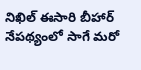నిఖిల్ ఈసారి బీహార్ నేపథ్యంలో సాగే మరో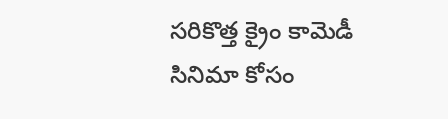సరికొత్త క్రైం కామెడీ సినిమా కోసం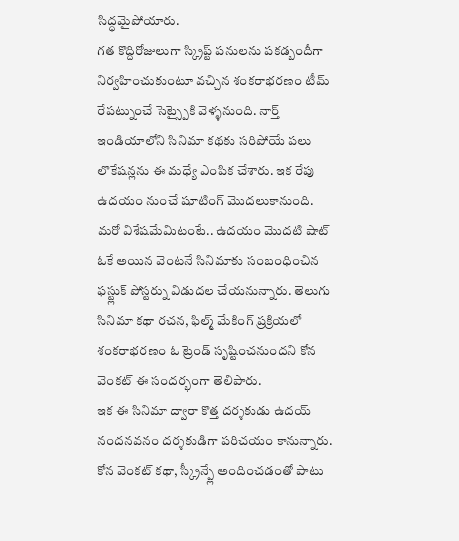సిద్ధమైపోయారు.
గత కొద్దిరోజులుగా స్క్రిప్ట్ పనులను పకడ్బందీగా నిర్వహించుకుంటూ వచ్చిన శంకరాభరణం టీమ్ రేపట్నుంచే సెట్స్పైకి వెళ్ళనుంది. నార్త్ ఇండియాలోని సినిమా కథకు సరిపోయే పలు లొకేషన్లను ఈ మధ్యే ఎంపిక చేశారు. ఇక రేపు ఉదయం నుంచే షూటింగ్ మొదలుకానుంది. మరో విశేషమేమిటంటే.. ఉదయం మొదటి షాట్ ఓకే అయిన వెంటనే సినిమాకు సంబంధించిన ఫస్ట్లుక్ పోస్టర్ను విడుదల చేయనున్నారు. తెలుగు సినిమా కథా రచన, ఫిల్మ్ మేకింగ్ ప్రక్రియలో శంకరాభరణం ఓ ట్రెండ్ సృష్టించనుందని కోన వెంకట్ ఈ సందర్భంగా తెలిపారు.
ఇక ఈ సినిమా ద్వారా కొత్త దర్శకుడు ఉదయ్ నందనవనం దర్శకుడిగా పరిచయం కానున్నారు. కోన వెంకట్ కథా, స్క్రీన్ప్లే అందించడంతో పాటు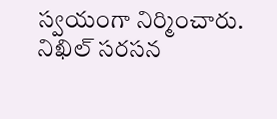స్వయంగా నిర్మించారు. నిఖిల్ సరసన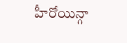హీరోయిన్గా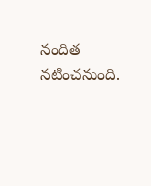నందిత నటించనుంది.